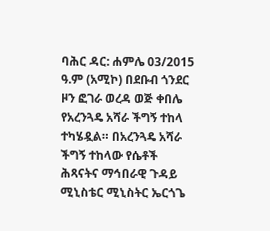ባሕር ዳር: ሐምሌ 03/2015 ዓ.ም (አሚኮ) በደቡብ ጎንደር ዞን ፎገራ ወረዳ ወጅ ቀበሌ የአረንጓዴ አሻራ ችግኝ ተከላ ተካሄዷል። በአረንጓዴ አሻራ ችግኝ ተከላው የሴቶች ሕጻናትና ማኅበራዊ ጉዳይ ሚኒስቴር ሚኒስትር ኤርጎጌ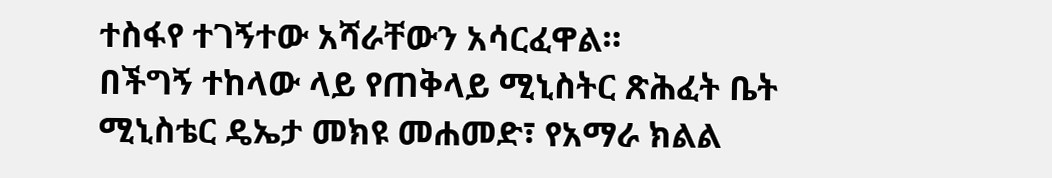ተስፋየ ተገኝተው አሻራቸውን አሳርፈዋል።
በችግኝ ተከላው ላይ የጠቅላይ ሚኒስትር ጽሕፈት ቤት ሚኒስቴር ዴኤታ መክዩ መሐመድ፣ የአማራ ክልል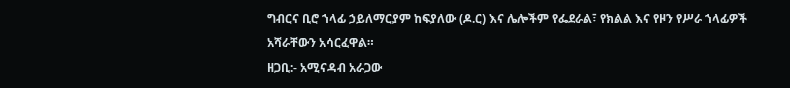ግብርና ቢሮ ኀላፊ ኃይለማርያም ከፍያለው (ዶ.ር) እና ሌሎችም የፌደራል፣ የክልል እና የዞን የሥራ ኀላፊዎች አሻራቸውን አሳርፈዋል።
ዘጋቢ:- አሚናዳብ አራጋው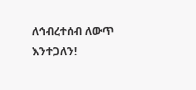ለኅብረተሰብ ለውጥ እንተጋለን!